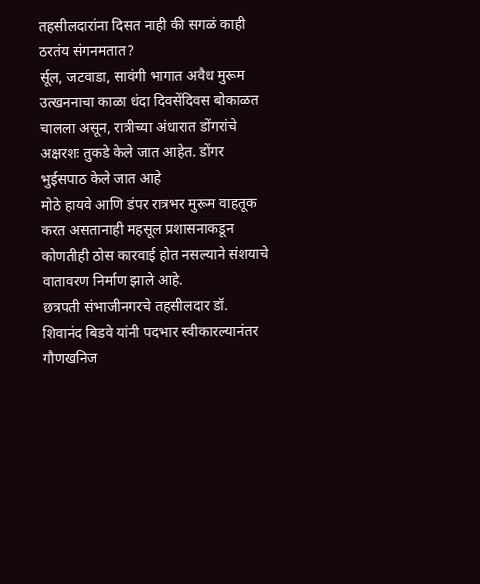तहसीलदारांना दिसत नाही की सगळं काही ठरतंय संगनमतात?
र्सूल, जटवाडा, सावंगी भागात अवैध मुरूम उत्खननाचा काळा धंदा दिवसेंदिवस बोकाळत चालला असून, रात्रीच्या अंधारात डोंगरांचे अक्षरशः तुकडे केले जात आहेत. डोंगर भुईसपाठ केले जात आहे
मोठे हायवे आणि डंपर रात्रभर मुरूम वाहतूक करत असतानाही महसूल प्रशासनाकडून कोणतीही ठोस कारवाई होत नसल्याने संशयाचे वातावरण निर्माण झाले आहे.
छत्रपती संभाजीनगरचे तहसीलदार डॉ. शिवानंद बिडवे यांनी पदभार स्वीकारल्यानंतर गौणखनिज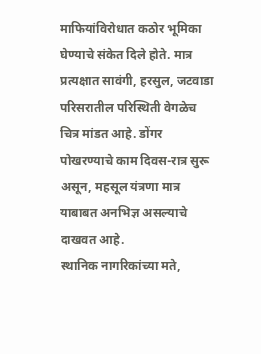माफियांविरोधात कठोर भूमिका घेण्याचे संकेत दिले होते. मात्र प्रत्यक्षात सावंगी, हरसुल, जटवाडा परिसरातील परिस्थिती वेगळेच चित्र मांडत आहे. डोंगर पोखरण्याचे काम दिवस-रात्र सुरू असून, महसूल यंत्रणा मात्र याबाबत अनभिज्ञ असल्याचे दाखवत आहे.
स्थानिक नागरिकांच्या मते,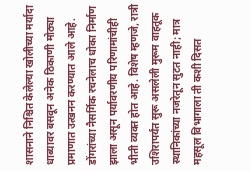शासनाने निश्चित केलेल्या खोलीच्या मर्यादा धाब्यावर बसवून अनेक ठिकाणी मोठ्या प्रमाणात उत्खनन करण्यात आले आहे. डोंगरांच्या नैसर्गिक रचनेलाच धोका निर्माण झाला असून पर्यावरणीय परिणामांचीही भीती व्यक्त होत आहे. विशेष म्हणजे, रात्री उशिरापर्यंत सुरू असलेली मुरूम वाहतूक स्थानिकांच्या नजरेतून सुटत नाही; मात्र महसूल विभागाला ती कशी दिसत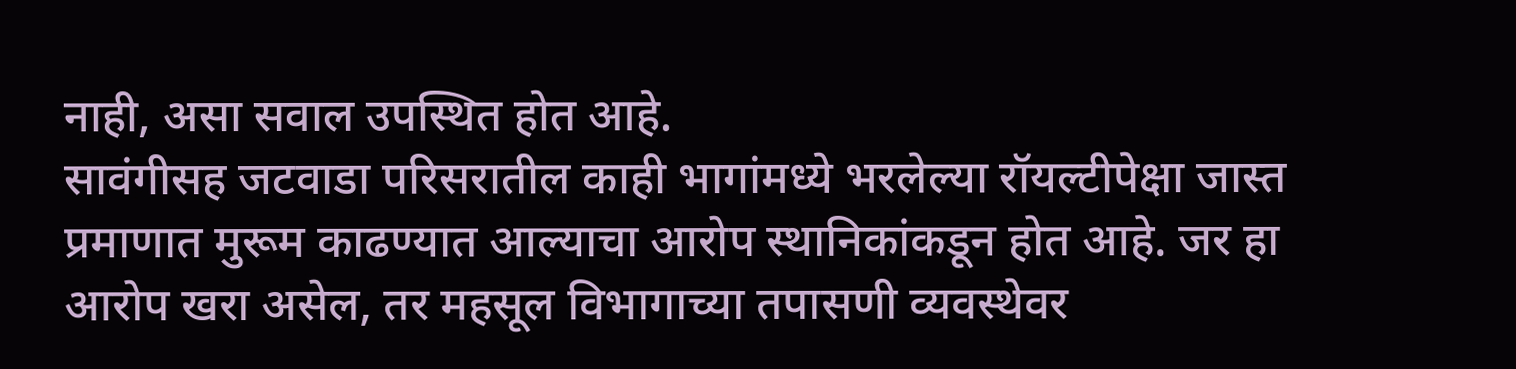नाही, असा सवाल उपस्थित होत आहे.
सावंगीसह जटवाडा परिसरातील काही भागांमध्ये भरलेल्या रॉयल्टीपेक्षा जास्त प्रमाणात मुरूम काढण्यात आल्याचा आरोप स्थानिकांकडून होत आहे. जर हा आरोप खरा असेल, तर महसूल विभागाच्या तपासणी व्यवस्थेवर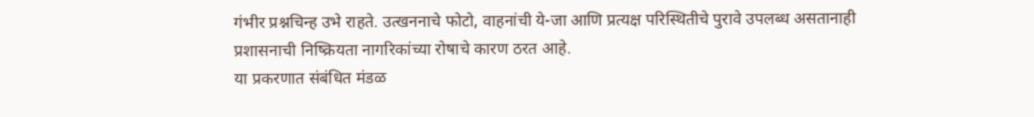गंभीर प्रश्नचिन्ह उभे राहते. उत्खननाचे फोटो, वाहनांची ये-जा आणि प्रत्यक्ष परिस्थितीचे पुरावे उपलब्ध असतानाही प्रशासनाची निष्क्रियता नागरिकांच्या रोषाचे कारण ठरत आहे.
या प्रकरणात संबंधित मंडळ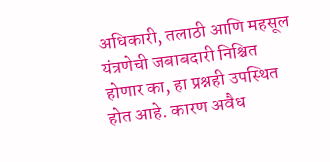अधिकारी, तलाठी आणि महसूल यंत्रणेची जबाबदारी निश्चित होणार का, हा प्रश्नही उपस्थित होत आहे. कारण अवैध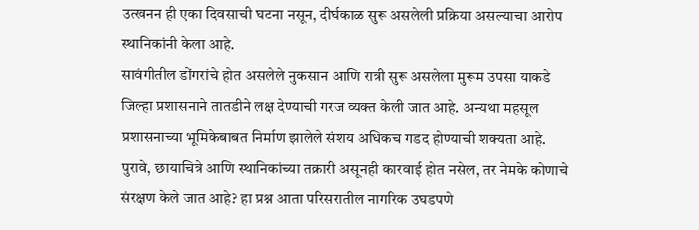उत्खनन ही एका दिवसाची घटना नसून, दीर्घकाळ सुरू असलेली प्रक्रिया असल्याचा आरोप स्थानिकांनी केला आहे.
सावंगीतील डोंगरांचे होत असलेले नुकसान आणि रात्री सुरू असलेला मुरूम उपसा याकडे जिल्हा प्रशासनाने तातडीने लक्ष देण्याची गरज व्यक्त केली जात आहे. अन्यथा महसूल प्रशासनाच्या भूमिकेबाबत निर्माण झालेले संशय अधिकच गडद होण्याची शक्यता आहे.
पुरावे, छायाचित्रे आणि स्थानिकांच्या तक्रारी असूनही कारवाई होत नसेल, तर नेमके कोणाचे संरक्षण केले जात आहे? हा प्रश्न आता परिसरातील नागरिक उघडपणे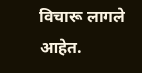विचारू लागले आहेत.